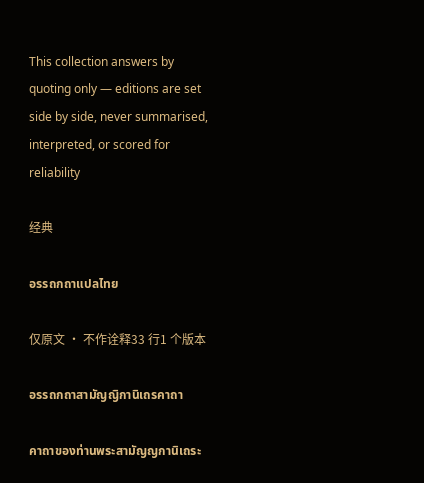This collection answers by quoting only — editions are set side by side, never summarised, interpreted, or scored for reliability

经典

อรรถกถาแปลไทย

仅原文 · 不作诠释33 行1 个版本

อรรถกถาสามัญญิกานิเถรคาถา

คาถาของท่านพระสามัญญกานิเถระ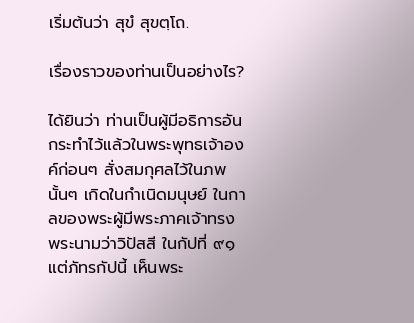เริ่มต้นว่า สุขํ สุขตฺโถ.

เรื่องราวของท่านเป็นอย่างไร?

ได้ยินว่า ท่านเป็นผู้มีอธิการอันกระทำไว้แล้วในพระพุทธเจ้าองค์ก่อนๆ สั่งสมกุศลไว้ในภพนั้นๆ เกิดในกำเนิดมนุษย์ ในกาลของพระผู้มีพระภาคเจ้าทรงพระนามว่าวิปัสสี ในกัปที่ ๙๑ แต่ภัทรกัปนี้ เห็นพระ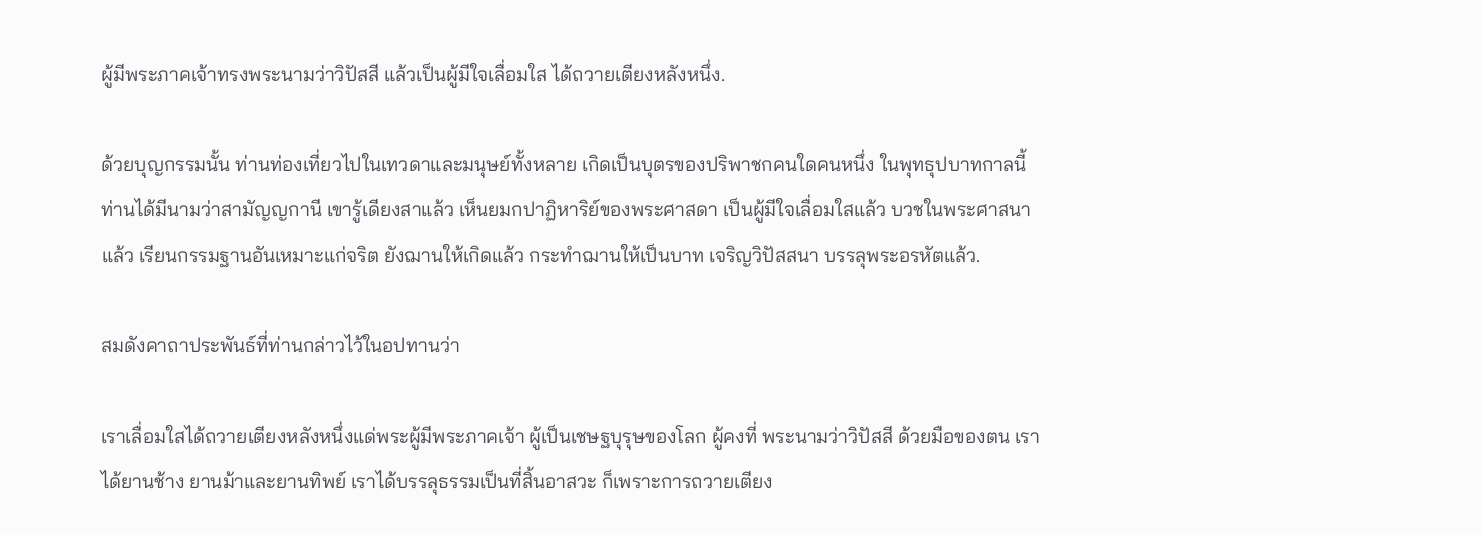ผู้มีพระภาคเจ้าทรงพระนามว่าวิปัสสี แล้วเป็นผู้มีใจเลื่อมใส ได้ถวายเตียงหลังหนึ่ง.

ด้วยบุญกรรมนั้น ท่านท่องเที่ยวไปในเทวดาและมนุษย์ทั้งหลาย เกิดเป็นบุตรของปริพาชกคนใดคนหนึ่ง ในพุทธุปบาทกาลนี้ ท่านได้มีนามว่าสามัญญกานี เขารู้เดียงสาแล้ว เห็นยมกปาฏิหาริย์ของพระศาสดา เป็นผู้มีใจเลื่อมใสแล้ว บวชในพระศาสนาแล้ว เรียนกรรมฐานอันเหมาะแก่จริต ยังฌานให้เกิดแล้ว กระทำฌานให้เป็นบาท เจริญวิปัสสนา บรรลุพระอรหัตแล้ว.

สมดังคาถาประพันธ์ที่ท่านกล่าวไว้ในอปทานว่า

เราเลื่อมใสได้ถวายเตียงหลังหนึ่งแด่พระผู้มีพระภาคเจ้า ผู้เป็นเชษฐบุรุษของโลก ผู้คงที่ พระนามว่าวิปัสสี ด้วยมือของตน เราได้ยานช้าง ยานม้าและยานทิพย์ เราได้บรรลุธรรมเป็นที่สิ้นอาสวะ ก็เพราะการถวายเตียง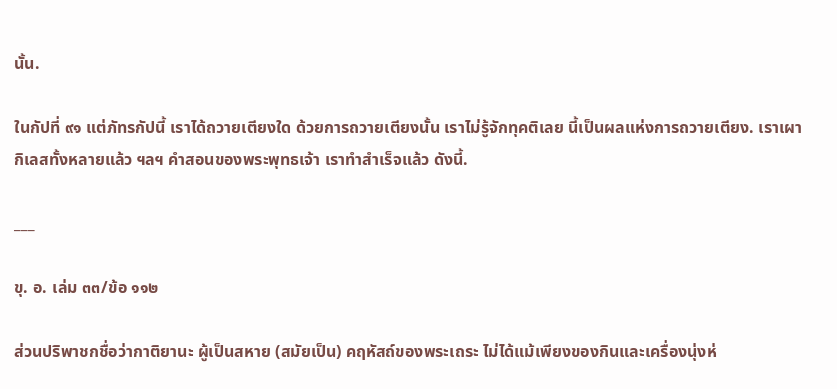นั้น.

ในกัปที่ ๙๑ แต่ภัทรกัปนี้ เราได้ถวายเตียงใด ด้วยการถวายเตียงนั้น เราไม่รู้จักทุคติเลย นี้เป็นผลแห่งการถวายเตียง. เราเผากิเลสทั้งหลายแล้ว ฯลฯ คำสอนของพระพุทธเจ้า เราทำสำเร็จแล้ว ดังนี้.

___

ขุ. อ. เล่ม ๓๓/ข้อ ๑๑๒

ส่วนปริพาชกชื่อว่ากาติยานะ ผู้เป็นสหาย (สมัยเป็น) คฤหัสถ์ของพระเถระ ไม่ได้แม้เพียงของกินและเครื่องนุ่งห่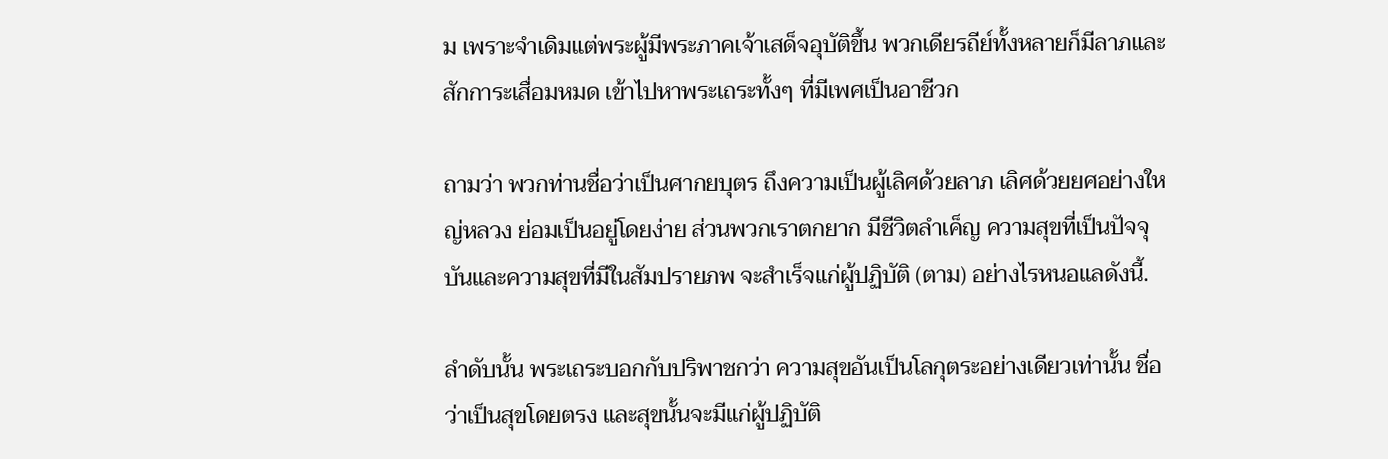ม เพราะจำเดิมแต่พระผู้มีพระภาคเจ้าเสด็จอุบัติขึ้น พวกเดียรถีย์ทั้งหลายก็มีลาภและสักการะเสื่อมหมด เข้าไปหาพระเถระทั้งๆ ที่มีเพศเป็นอาชีวก

ถามว่า พวกท่านชื่อว่าเป็นศากยบุตร ถึงความเป็นผู้เลิศด้วยลาภ เลิศด้วยยศอย่างใหญ่หลวง ย่อมเป็นอยู่โดยง่าย ส่วนพวกเราตกยาก มีชีวิตลำเค็ญ ความสุขที่เป็นปัจจุบันและความสุขที่มีในสัมปรายภพ จะสำเร็จแก่ผู้ปฏิบัติ (ตาม) อย่างไรหนอแลดังนี้.

ลำดับนั้น พระเถระบอกกับปริพาชกว่า ความสุขอันเป็นโลกุตระอย่างเดียวเท่านั้น ชื่อว่าเป็นสุขโดยตรง และสุขนั้นจะมีแก่ผู้ปฏิบัติ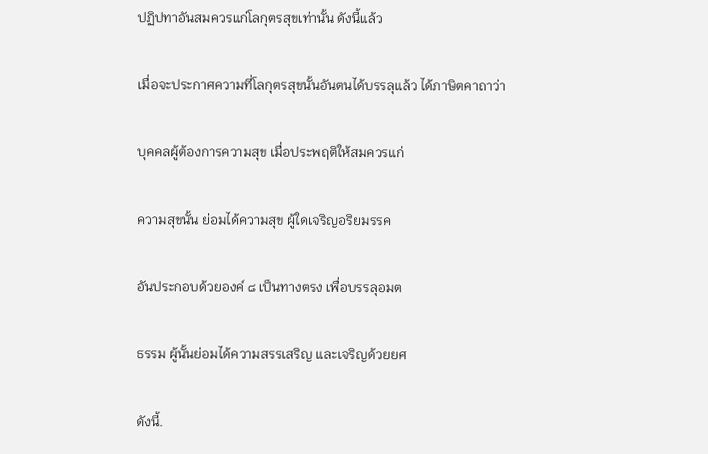ปฏิปทาอันสมควรแก่โลกุตรสุขเท่านั้น ดังนี้แล้ว

เมื่อจะประกาศความที่โลกุตรสุขนั้นอันตนได้บรรลุแล้ว ได้ภาษิตคาถาว่า

บุคคลผู้ต้องการความสุข เมื่อประพฤติให้สมควรแก่

ความสุขนั้น ย่อมได้ความสุข ผู้ใดเจริญอริยมรรค

อันประกอบด้วยองค์ ๘ เป็นทางตรง เพื่อบรรลุอมต

ธรรม ผู้นั้นย่อมได้ความสรรเสริญ และเจริญด้วยยศ

ดังนี้.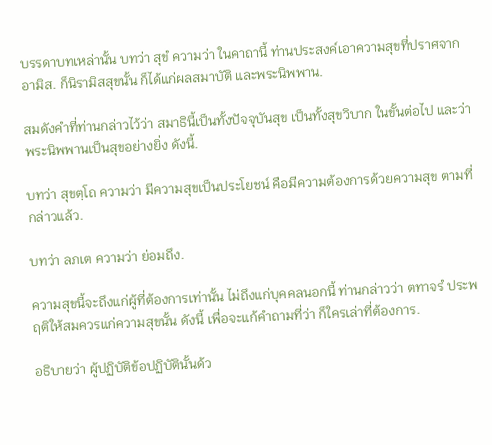บรรดาบทเหล่านั้น บทว่า สุขํ ความว่า ในคาถานี้ ท่านประสงค์เอาความสุขที่ปราศจากอามิส. ก็นิรามิสสุขนั้น ก็ได้แก่ผลสมาบัติ และพระนิพพาน.

สมดังคำที่ท่านกล่าวไว้ว่า สมาธินี้เป็นทั้งปัจจุบันสุข เป็นทั้งสุขวิบาก ในขั้นต่อไป และว่าพระนิพพานเป็นสุขอย่างยิ่ง ดังนี้.

บทว่า สุขตฺโถ ความว่า มีความสุขเป็นประโยชน์ คือมีความต้องการด้วยความสุข ตามที่กล่าวแล้ว.

บทว่า ลภเต ความว่า ย่อมถึง.

ความสุขนี้จะถึงแก่ผู้ที่ต้องการเท่านั้น ไม่ถึงแก่บุคคลนอกนี้ ท่านกล่าวว่า ตทาจรํ ประพฤติให้สมควรแก่ความสุขนั้น ดังนี้ เพื่อจะแก้คำถามที่ว่า ก็ใครเล่าที่ต้องการ.

อธิบายว่า ผู้ปฏิบัติข้อปฏิบัตินั้นด้ว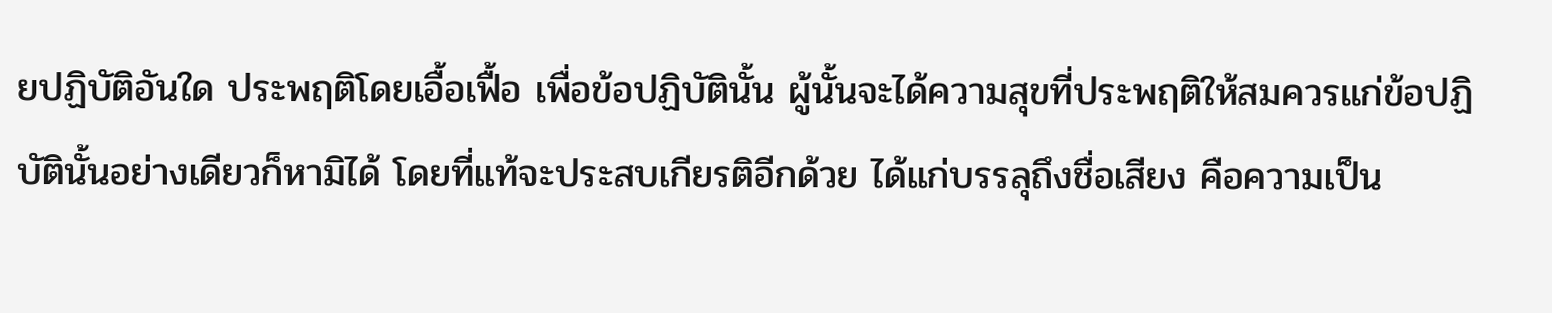ยปฏิบัติอันใด ประพฤติโดยเอื้อเฟื้อ เพื่อข้อปฏิบัตินั้น ผู้นั้นจะได้ความสุขที่ประพฤติให้สมควรแก่ข้อปฏิบัตินั้นอย่างเดียวก็หามิได้ โดยที่แท้จะประสบเกียรติอีกด้วย ได้แก่บรรลุถึงชื่อเสียง คือความเป็น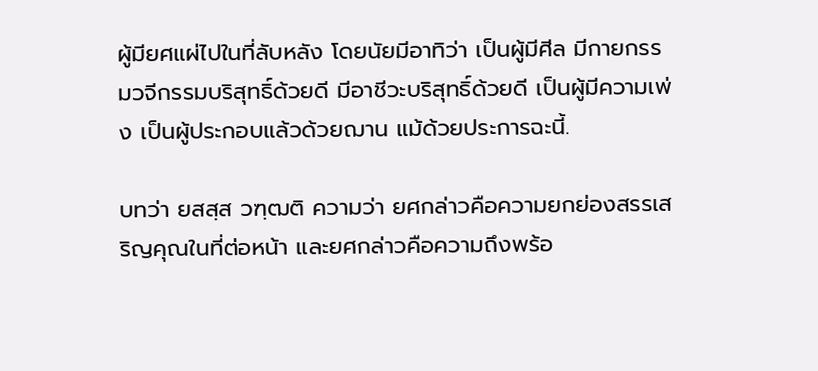ผู้มียศแผ่ไปในที่ลับหลัง โดยนัยมีอาทิว่า เป็นผู้มีศีล มีกายกรรมวจีกรรมบริสุทธิ์ด้วยดี มีอาชีวะบริสุทธิ์ด้วยดี เป็นผู้มีความเพ่ง เป็นผู้ประกอบแล้วด้วยฌาน แม้ด้วยประการฉะนี้.

บทว่า ยสสฺส วฑฺฒติ ความว่า ยศกล่าวคือความยกย่องสรรเสริญคุณในที่ต่อหน้า และยศกล่าวคือความถึงพร้อ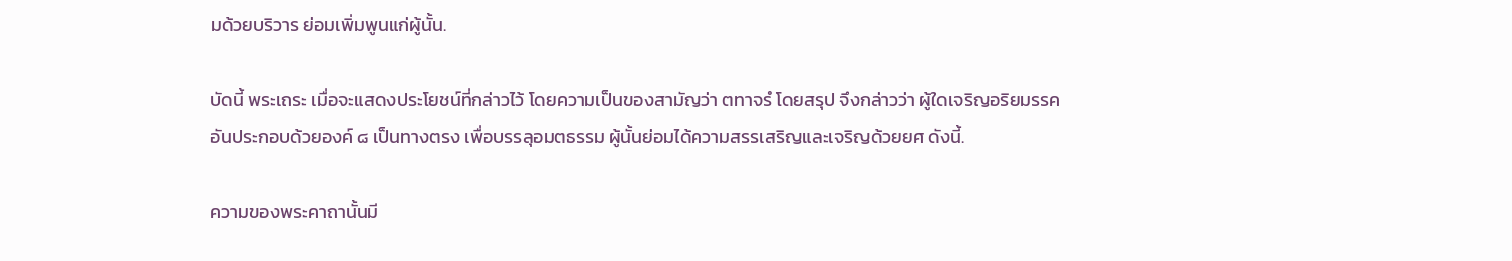มด้วยบริวาร ย่อมเพิ่มพูนแก่ผู้นั้น.

บัดนี้ พระเถระ เมื่อจะแสดงประโยชน์ที่กล่าวไว้ โดยความเป็นของสามัญว่า ตทาจรํ โดยสรุป จึงกล่าวว่า ผู้ใดเจริญอริยมรรค อันประกอบด้วยองค์ ๘ เป็นทางตรง เพื่อบรรลุอมตธรรม ผู้นั้นย่อมได้ความสรรเสริญและเจริญด้วยยศ ดังนี้.

ความของพระคาถานั้นมี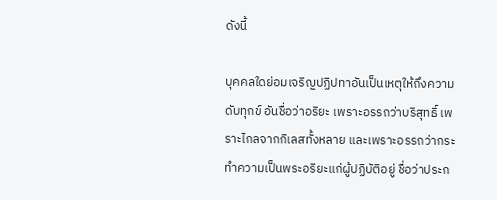ดังนี้

บุคคลใดย่อมเจริญปฏิปทาอันเป็นเหตุให้ถึงความดับทุกข์ อันชื่อว่าอริยะ เพราะอรรถว่าบริสุทธิ์ เพราะไกลจากกิเลสทั้งหลาย และเพราะอรรถว่ากระทำความเป็นพระอริยะแก่ผู้ปฏิบัติอยู่ ชื่อว่าประก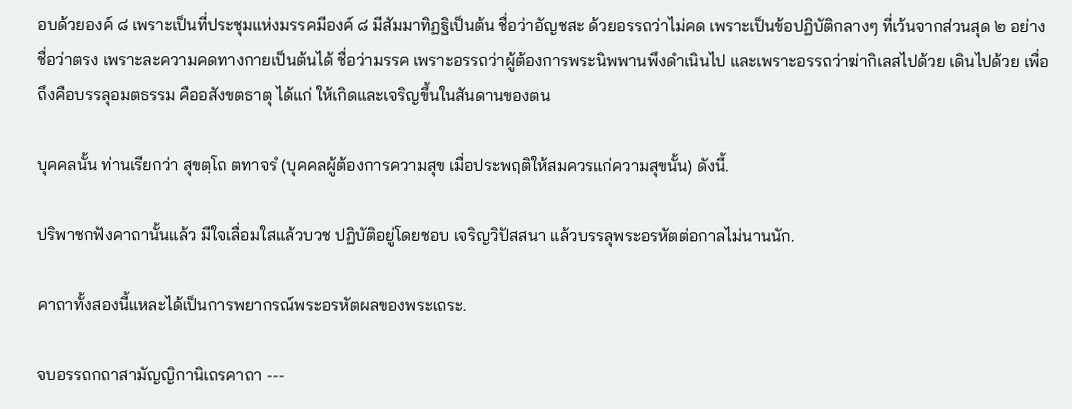อบด้วยองค์ ๘ เพราะเป็นที่ประชุมแห่งมรรคมีองค์ ๘ มีสัมมาทิฏฐิเป็นต้น ชื่อว่าอัญชสะ ด้วยอรรถว่าไม่คด เพราะเป็นข้อปฏิบัติกลางๆ ที่เว้นจากส่วนสุด ๒ อย่าง ชื่อว่าตรง เพราะละความคดทางกายเป็นต้นได้ ชื่อว่ามรรค เพราะอรรถว่าผู้ต้องการพระนิพพานพึงดำเนินไป และเพราะอรรถว่าฆ่ากิเลสไปด้วย เดินไปด้วย เพื่อถึงคือบรรลุอมตธรรม คืออสังขตธาตุ ได้แก่ ให้เกิดและเจริญขึ้นในสันดานของตน

บุคคลนั้น ท่านเรียกว่า สุขตฺโถ ตทาจรํ (บุคคลผู้ต้องการความสุข เมื่อประพฤติให้สมควรแก่ความสุขนั้น) ดังนี้.

ปริพาชกฟังคาถานั้นแล้ว มีใจเลื่อมใสแล้วบวช ปฏิบัติอยู่โดยชอบ เจริญวิปัสสนา แล้วบรรลุพระอรหัตต่อกาลไม่นานนัก.

คาถาทั้งสองนี้แหละได้เป็นการพยากรณ์พระอรหัตผลของพระเถระ.

จบอรรถกถาสามัญญิกานิเถรคาถา ---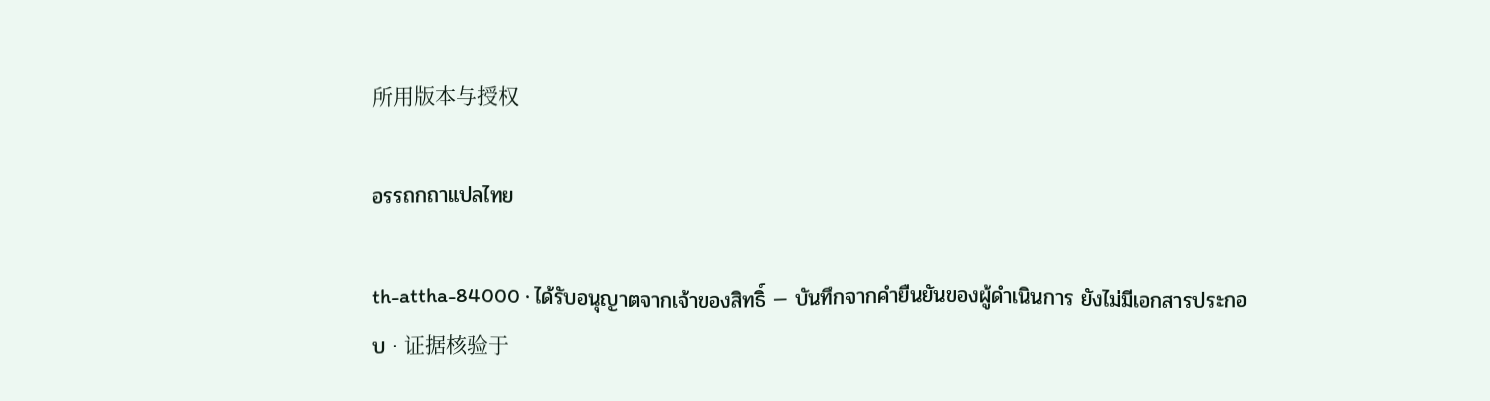所用版本与授权

อรรถกถาแปลไทย

th-attha-84000 · ได้รับอนุญาตจากเจ้าของสิทธิ์ — บันทึกจากคำยืนยันของผู้ดำเนินการ ยังไม่มีเอกสารประกอบ · 证据核验于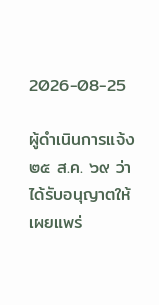2026-08-25

ผู้ดำเนินการแจ้ง ๒๕ ส.ค. ๖๙ ว่าได้รับอนุญาตให้เผยแพร่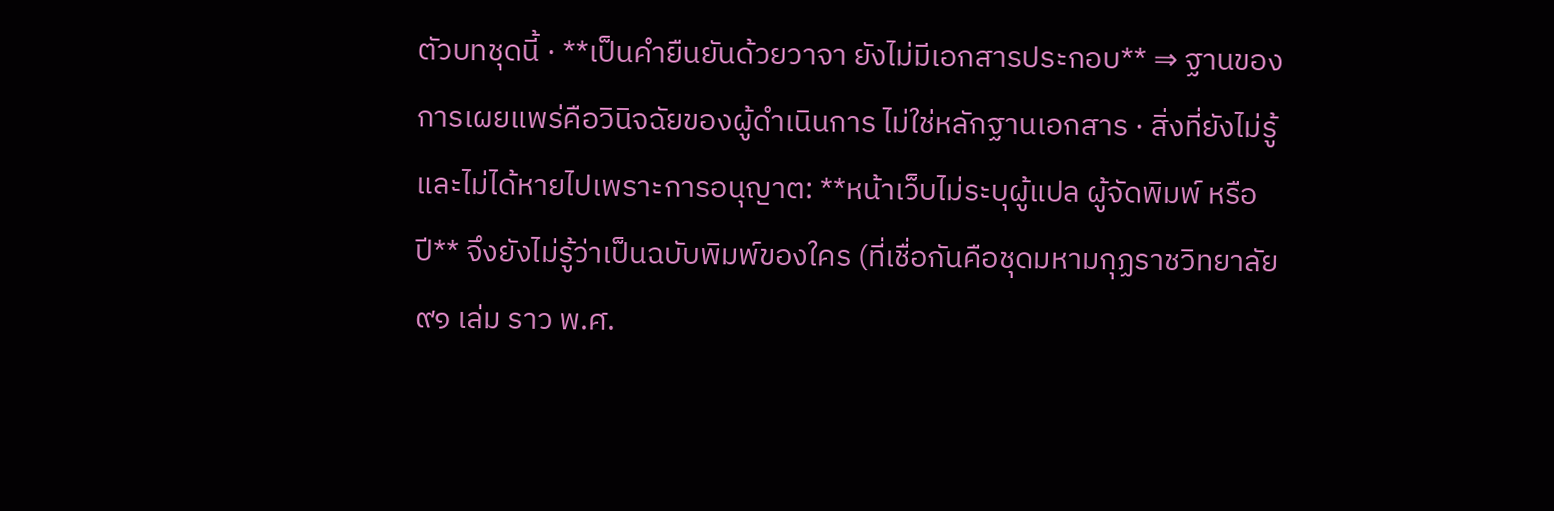ตัวบทชุดนี้ · **เป็นคำยืนยันด้วยวาจา ยังไม่มีเอกสารประกอบ** ⇒ ฐานของการเผยแพร่คือวินิจฉัยของผู้ดำเนินการ ไม่ใช่หลักฐานเอกสาร · สิ่งที่ยังไม่รู้และไม่ได้หายไปเพราะการอนุญาต: **หน้าเว็บไม่ระบุผู้แปล ผู้จัดพิมพ์ หรือปี** จึงยังไม่รู้ว่าเป็นฉบับพิมพ์ของใคร (ที่เชื่อกันคือชุดมหามกุฏราชวิทยาลัย ๙๑ เล่ม ราว พ.ศ.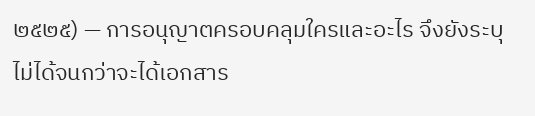๒๕๒๕) — การอนุญาตครอบคลุมใครและอะไร จึงยังระบุไม่ได้จนกว่าจะได้เอกสาร